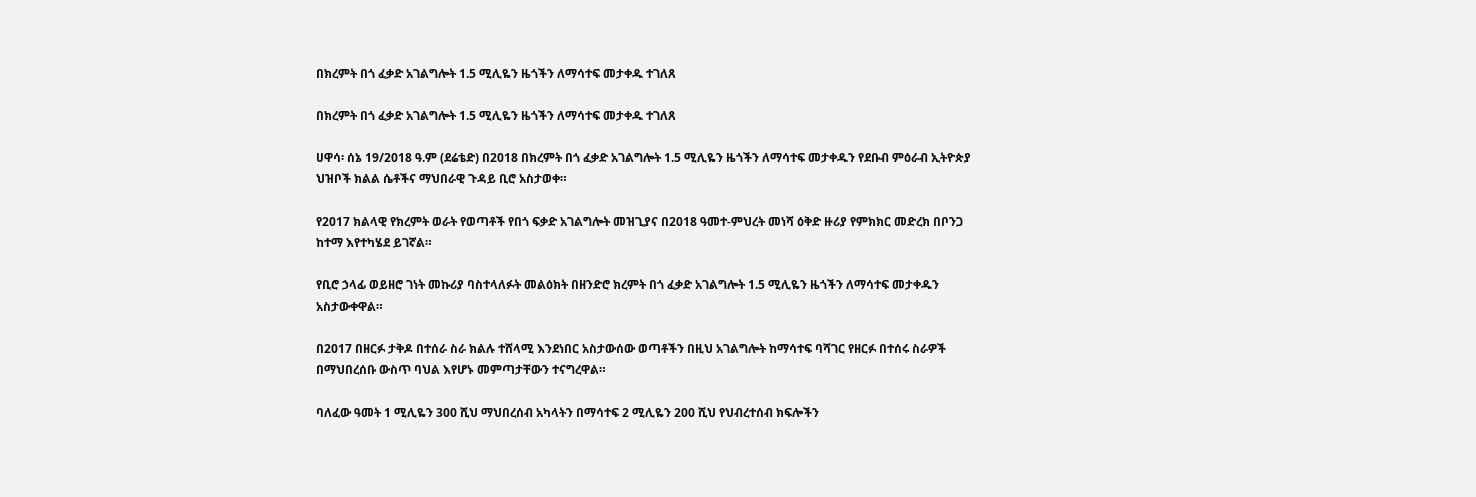በክረምት በጎ ፈቃድ አገልግሎት 1.5 ሚሊዬን ዜጎችን ለማሳተፍ መታቀዱ ተገለጸ

በክረምት በጎ ፈቃድ አገልግሎት 1.5 ሚሊዬን ዜጎችን ለማሳተፍ መታቀዱ ተገለጸ

ሀዋሳ፡ ሰኔ 19/2018 ዓ.ም (ደሬቴድ) በ2018 በክረምት በጎ ፈቃድ አገልግሎት 1.5 ሚሊዬን ዜጎችን ለማሳተፍ መታቀዱን የደቡብ ምዕራብ ኢትዮጵያ ህዝቦች ክልል ሴቶችና ማህበራዊ ጉዳይ ቢሮ አስታወቀ።

የ2017 ክልላዊ የክረምት ወራት የወጣቶች የበጎ ፍቃድ አገልግሎት መዝጊያና በ2018 ዓመተ-ምህረት መነሻ ዕቅድ ዙሪያ የምክክር መድረክ በቦንጋ ከተማ እየተካሄደ ይገኛል።

የቢሮ ኃላፊ ወይዘሮ ገነት መኩሪያ ባስተላለፉት መልዕክት በዘንድሮ ክረምት በጎ ፈቃድ አገልግሎት 1.5 ሚሊዬን ዜጎችን ለማሳተፍ መታቀዱን አስታውቀዋል።

በ2017 በዘርፉ ታቅዶ በተሰራ ስራ ክልሉ ተሸላሚ እንደነበር አስታውሰው ወጣቶችን በዚህ አገልግሎት ከማሳተፍ ባሻገር የዘርፉ በተሰሩ ስራዎች በማህበረሰቡ ውስጥ ባህል እየሆኑ መምጣታቸውን ተናግረዋል።

ባለፈው ዓመት 1 ሚሊዬን 300 ሺህ ማህበረሰብ አካላትን በማሳተፍ 2 ሚሊዬን 200 ሺህ የህብረተሰብ ክፍሎችን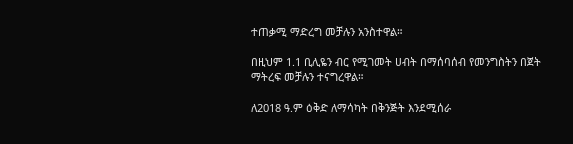ተጠቃሚ ማድረግ መቻሉን አንስተዋል።

በዚህም 1.1 ቢሊዬን ብር የሚገመት ሀብት በማሰባሰብ የመንግስትን በጀት ማትረፍ መቻሉን ተናግረዋል።

ለ2018 ዓ.ም ዕቅድ ለማሳካት በቅንጅት እንደሚሰራ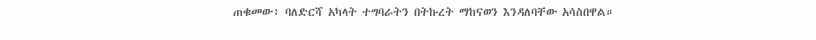ጠቁመው፥ ባለድርሻ አካላት ተግባራትን በትኩረት ማከናወን እንዳለባቸው አሳስበዋል።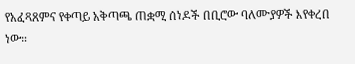የአፈጻጸምና የቀጣይ አቅጣጫ ጠቋሚ ሰነዶች በቢሮው ባለሙያዎች እየቀረበ ነው።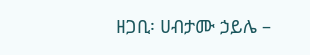ዘጋቢ፡ ሀብታሙ ኃይሌ –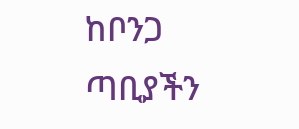ከቦንጋ ጣቢያችን